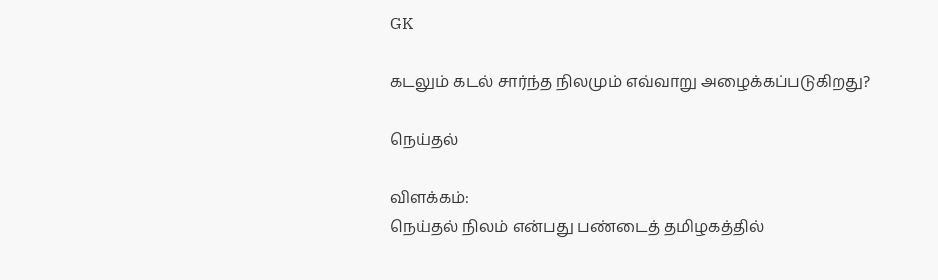GK

கடலும் கடல் சார்ந்த நிலமும் எவ்வாறு அழைக்கப்படுகிறது?

நெய்தல்

விளக்கம்:
நெய்தல் நிலம் என்பது பண்டைத் தமிழகத்தில்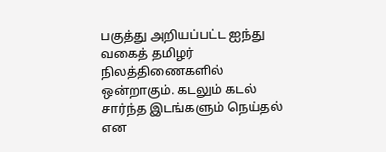பகுத்து அறியப்பட்ட ஐந்து வகைத் தமிழர் நிலத்திணைகளில் ஒன்றாகும். கடலும் கடல் சார்ந்த இடங்களும் நெய்தல் என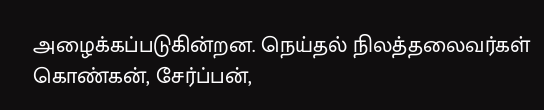அழைக்கப்படுகின்றன. நெய்தல் நிலத்தலைவர்கள் கொண்கன், சேர்ப்பன்,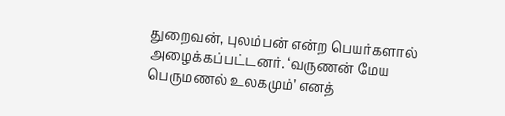துறைவன், புலம்பன் என்ற பெயர்களால் அழைக்கப்பட்டனர். ‘வருணன் மேய பெருமணல் உலகமும்’ எனத்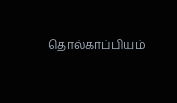தொல்காப்பியம்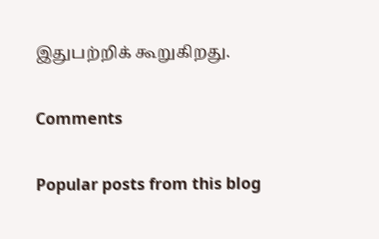இதுபற்றிக் கூறுகிறது.

Comments

Popular posts from this blog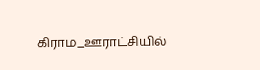கிராம_ஊராட்சியில்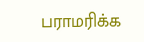பராமரிக்க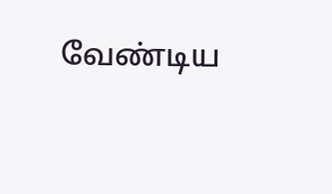வேண்டிய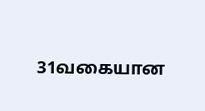31வகையான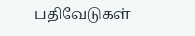பதிவேடுகள்